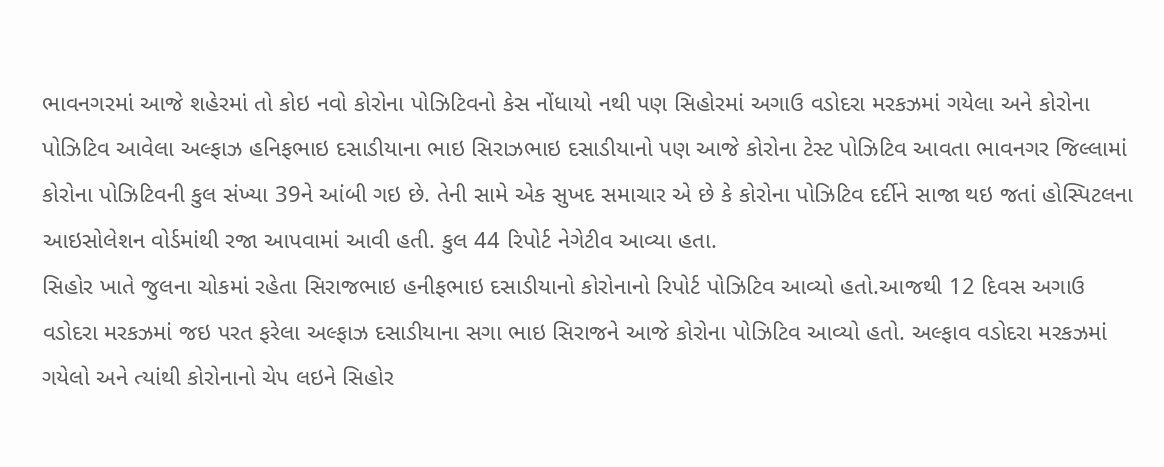ભાવનગરમાં આજે શહેરમાં તો કોઇ નવો કોરોના પોઝિટિવનો કેસ નોંધાયો નથી પણ સિહોરમાં અગાઉ વડોદરા મરકઝમાં ગયેલા અને કોરોના પોઝિટિવ આવેલા અલ્ફાઝ હનિફભાઇ દસાડીયાના ભાઇ સિરાઝભાઇ દસાડીયાનો પણ આજે કોરોના ટેસ્ટ પોઝિટિવ આવતા ભાવનગર જિલ્લામાં કોરોના પોઝિટિવની કુલ સંખ્યા 39ને આંબી ગઇ છે. તેની સામે એક સુખદ સમાચાર એ છે કે કોરોના પોઝિટિવ દર્દીને સાજા થઇ જતાં હોસ્પિટલના આઇસોલેશન વોર્ડમાંથી રજા આપવામાં આવી હતી. કુલ 44 રિપોર્ટ નેગેટીવ આવ્યા હતા.
સિહોર ખાતે જુલના ચોકમાં રહેતા સિરાજભાઇ હનીફભાઇ દસાડીયાનો કોરોનાનો રિપોર્ટ પોઝિટિવ આવ્યો હતો.આજથી 12 દિવસ અગાઉ વડોદરા મરકઝમાં જઇ પરત ફરેલા અલ્ફાઝ દસાડીયાના સગા ભાઇ સિરાજને આજે કોરોના પોઝિટિવ આવ્યો હતો. અલ્ફાવ વડોદરા મરકઝમાં ગયેલો અને ત્યાંથી કોરોનાનો ચેપ લઇને સિહોર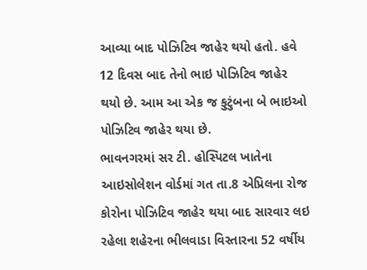આવ્યા બાદ પોઝિટિવ જાહેર થયો હતો. હવે 12 દિવસ બાદ તેનો ભાઇ પોઝિટિવ જાહેર થયો છે. આમ આ એક જ કુટુંબના બે ભાઇઓ પોઝિટિવ જાહેર થયા છે.
ભાવનગરમાં સર ટી. હોસ્પિટલ ખાતેના આઇસોલેશન વોર્ડમાં ગત તા.8 એપ્રિલના રોજ કોરોના પોઝિટિવ જાહેર થયા બાદ સારવાર લઇ રહેલા શહેરના ભીલવાડા વિસ્તારના 52 વર્ષીય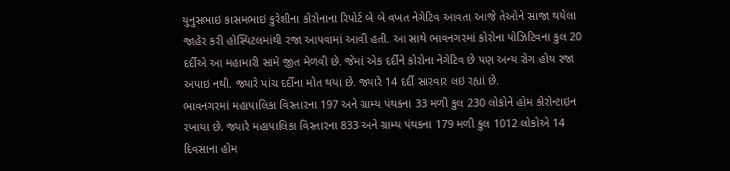યુનુસભાઇ કાસમભાઇ કુરેશીના કોરોનાના રિપોર્ટ બે બે વખત નેગેટિવ આવતા આજે તેઓને સાજા થયેલા જાહેર કરી હોસ્પિટલમાંથી રજા આપવામાં આવી હતી. આ સાથે ભાવનગરમાં કોરોના પોઝિટિવના કુલ 20 દર્દીએ આ મહામારી સામે જીત મેળવી છે. જેમાં એક દર્દીને કોરોના નેગેટિવ છે પણ અન્ય રોગ હોય રજા અપાઇ નથી. જ્યારે પાંચ દર્દીના મોત થયા છે. જ્યારે 14 દર્દી સારવાર લઇ રહ્યાં છે.
ભાવનગરમાં મહાપાલિકા વિસ્તારના 197 અને ગ્રામ્ય પંથકના 33 મળી કુલ 230 લોકોને હોમ કોરોન્ટાઇન રખાયા છે. જ્યારે મહાપાલિકા વિસ્તારના 833 અને ગ્રામ્ય પંથકના 179 મળી કુલ 1012 લોકોએ 14 દિવસાના હોમ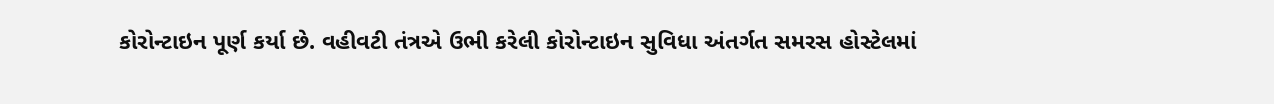કોરોન્ટાઇન પૂર્ણ કર્યા છે. વહીવટી તંત્રએ ઉભી કરેલી કોરોન્ટાઇન સુવિધા અંતર્ગત સમરસ હોસ્ટેલમાં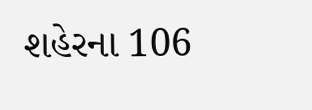શહેરના 106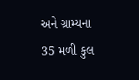અને ગ્રામ્યના 35 મળી કુલ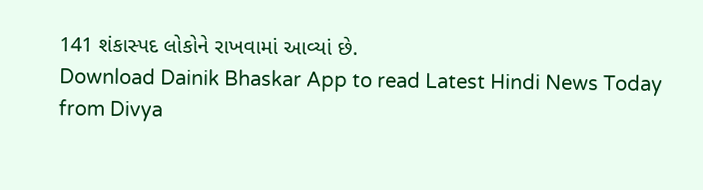141 શંકાસ્પદ લોકોને રાખવામાં આવ્યાં છે.
Download Dainik Bhaskar App to read Latest Hindi News Today
from Divya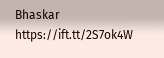Bhaskar https://ift.tt/2S7ok4W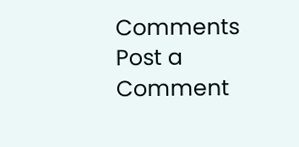Comments
Post a Comment